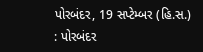પોરબંદર, 19 સપ્ટેમ્બર (હિ.સ.) : પોરબંદર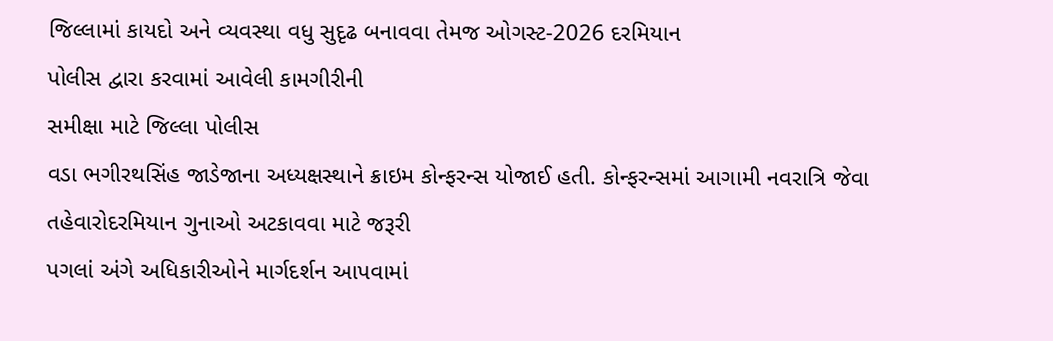જિલ્લામાં કાયદો અને વ્યવસ્થા વધુ સુદૃઢ બનાવવા તેમજ ઓગસ્ટ-2026 દરમિયાન
પોલીસ દ્વારા કરવામાં આવેલી કામગીરીની
સમીક્ષા માટે જિલ્લા પોલીસ
વડા ભગીરથસિંહ જાડેજાના અધ્યક્ષસ્થાને ક્રાઇમ કોન્ફરન્સ યોજાઈ હતી. કોન્ફરન્સમાં આગામી નવરાત્રિ જેવા
તહેવારોદરમિયાન ગુનાઓ અટકાવવા માટે જરૂરી
પગલાં અંગે અધિકારીઓને માર્ગદર્શન આપવામાં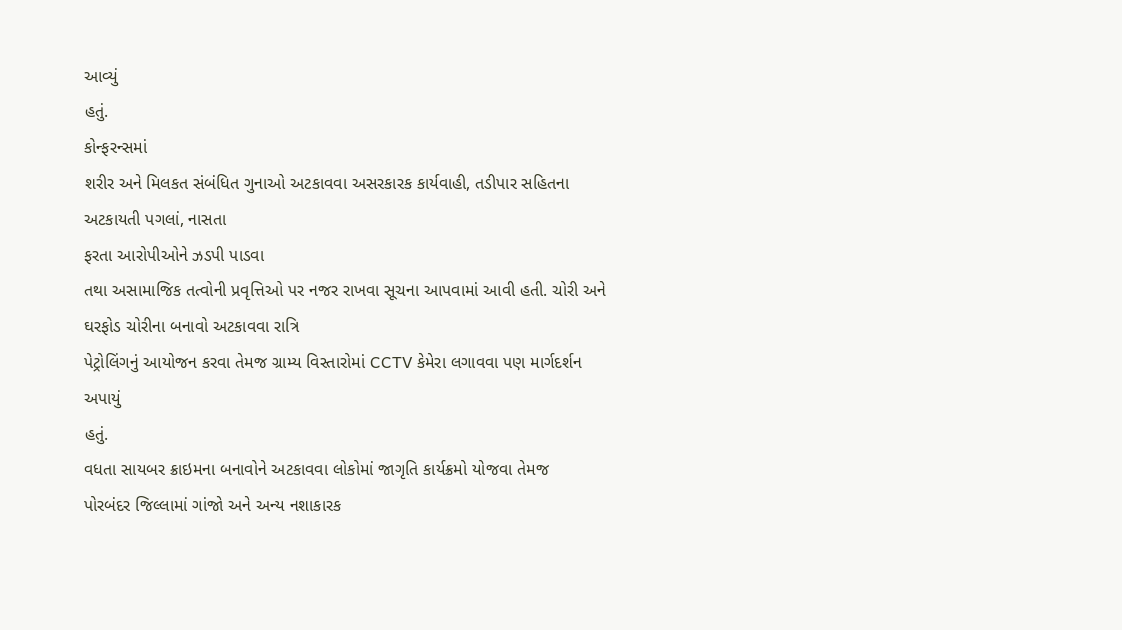આવ્યું
હતું.
કોન્ફરન્સમાં
શરીર અને મિલકત સંબંધિત ગુનાઓ અટકાવવા અસરકારક કાર્યવાહી, તડીપાર સહિતના અટકાયતી પગલાં, નાસતા
ફરતા આરોપીઓને ઝડપી પાડવા
તથા અસામાજિક તત્વોની પ્રવૃત્તિઓ પર નજર રાખવા સૂચના આપવામાં આવી હતી. ચોરી અને ઘરફોડ ચોરીના બનાવો અટકાવવા રાત્રિ
પેટ્રોલિંગનું આયોજન કરવા તેમજ ગ્રામ્ય વિસ્તારોમાં CCTV કેમેરા લગાવવા પણ માર્ગદર્શન અપાયું
હતું.
વધતા સાયબર ક્રાઇમના બનાવોને અટકાવવા લોકોમાં જાગૃતિ કાર્યક્રમો યોજવા તેમજ
પોરબંદર જિલ્લામાં ગાંજો અને અન્ય નશાકારક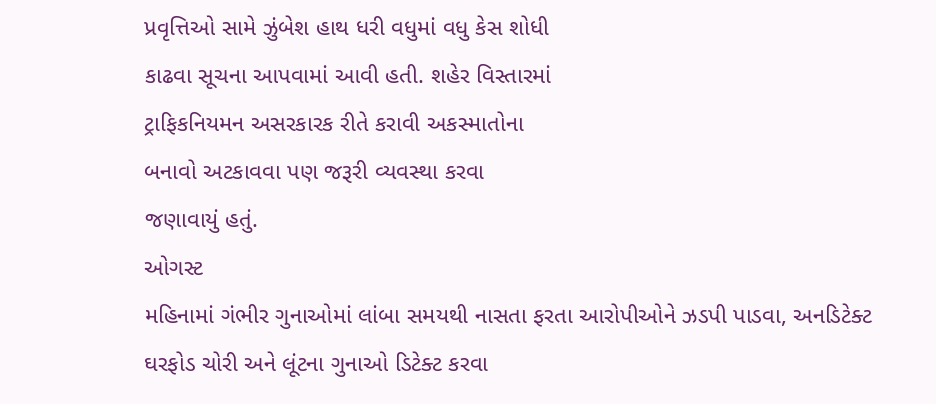પ્રવૃત્તિઓ સામે ઝુંબેશ હાથ ધરી વધુમાં વધુ કેસ શોધી
કાઢવા સૂચના આપવામાં આવી હતી. શહેર વિસ્તારમાં
ટ્રાફિકનિયમન અસરકારક રીતે કરાવી અકસ્માતોના
બનાવો અટકાવવા પણ જરૂરી વ્યવસ્થા કરવા
જણાવાયું હતું.
ઓગસ્ટ
મહિનામાં ગંભીર ગુનાઓમાં લાંબા સમયથી નાસતા ફરતા આરોપીઓને ઝડપી પાડવા, અનડિટેક્ટ ઘરફોડ ચોરી અને લૂંટના ગુનાઓ ડિટેક્ટ કરવા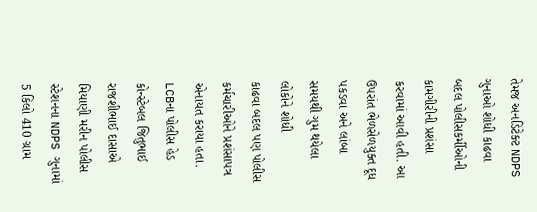તેમજ અનડિટેક્ટ NDPS ગુનાઓ શોધી કાઢવા બદલ પોલીસકર્મીઓની કામગીરીની પ્રશંસા
કરવામાં આવી હતી. આ ઉપરાંત ભેળસેળયુક્ત દૂધ
પકડવા અને લાંબા સમયથી ગુમ થયેલા લોકોને શોધી
કાઢવા બદલ પણ પોલીસ કર્મચારીઓને પ્રશંસાપત્ર
એનાયત કરાયા હતા. LCBના પોલીસ હેડ કોન્સ્ટેબલ જિતુભાઈ રાજશીભાઈ દાસાએ મિયાણી મરીન પોલીસ
સ્ટેશનના NDPS ગુનામાં 5 કિલો 410 ગ્રામ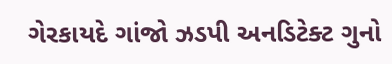ગેરકાયદે ગાંજો ઝડપી અનડિટેક્ટ ગુનો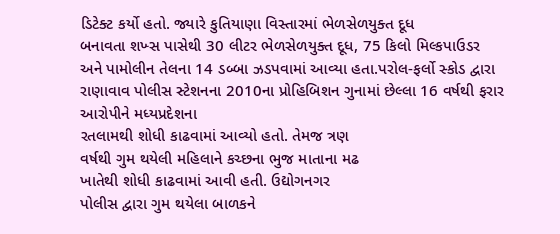ડિટેક્ટ કર્યો હતો. જ્યારે કુતિયાણા વિસ્તારમાં ભેળસેળયુક્ત દૂધ
બનાવતા શખ્સ પાસેથી 30 લીટર ભેળસેળયુક્ત દૂધ, 75 કિલો મિલ્કપાઉડર
અને પામોલીન તેલના 14 ડબ્બા ઝડપવામાં આવ્યા હતા.પરોલ-ફર્લો સ્કોડ દ્વારા
રાણાવાવ પોલીસ સ્ટેશનના 2010ના પ્રોહિબિશન ગુનામાં છેલ્લા 16 વર્ષથી ફરાર આરોપીને મધ્યપ્રદેશના
રતલામથી શોધી કાઢવામાં આવ્યો હતો. તેમજ ત્રણ
વર્ષથી ગુમ થયેલી મહિલાને કચ્છના ભુજ માતાના મઢ
ખાતેથી શોધી કાઢવામાં આવી હતી. ઉદ્યોગનગર
પોલીસ દ્વારા ગુમ થયેલા બાળકને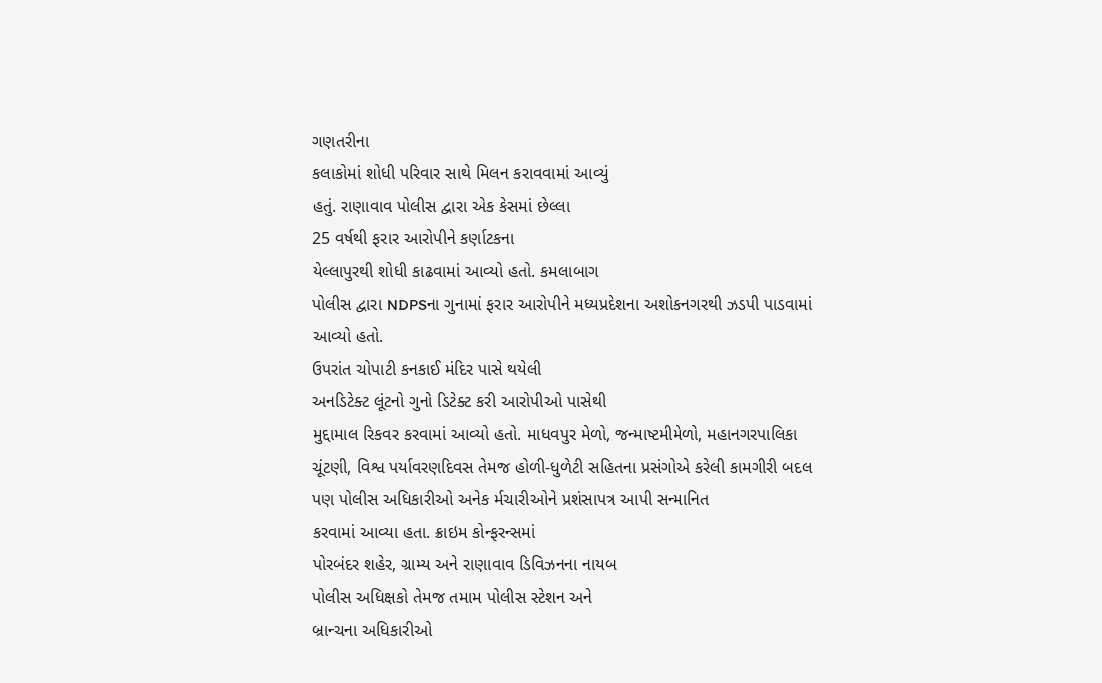ગણતરીના
કલાકોમાં શોધી પરિવાર સાથે મિલન કરાવવામાં આવ્યું
હતું. રાણાવાવ પોલીસ દ્વારા એક કેસમાં છેલ્લા
25 વર્ષથી ફરાર આરોપીને કર્ણાટકના
યેલ્લાપુરથી શોધી કાઢવામાં આવ્યો હતો. કમલાબાગ
પોલીસ દ્વારા NDPSના ગુનામાં ફરાર આરોપીને મધ્યપ્રદેશના અશોકનગરથી ઝડપી પાડવામાં આવ્યો હતો.
ઉપરાંત ચોપાટી કનકાઈ મંદિર પાસે થયેલી
અનડિટેક્ટ લૂંટનો ગુનો ડિટેક્ટ કરી આરોપીઓ પાસેથી
મુદ્દામાલ રિકવર કરવામાં આવ્યો હતો. માધવપુર મેળો, જન્માષ્ટમીમેળો, મહાનગરપાલિકા ચૂંટણી, વિશ્વ પર્યાવરણદિવસ તેમજ હોળી-ધુળેટી સહિતના પ્રસંગોએ કરેલી કામગીરી બદલ પણ પોલીસ અધિકારીઓ અનેક ર્મચારીઓને પ્રશંસાપત્ર આપી સન્માનિત
કરવામાં આવ્યા હતા. ક્રાઇમ કોન્ફરન્સમાં
પોરબંદર શહેર, ગ્રામ્ય અને રાણાવાવ ડિવિઝનના નાયબ
પોલીસ અધિક્ષકો તેમજ તમામ પોલીસ સ્ટેશન અને
બ્રાન્ચના અધિકારીઓ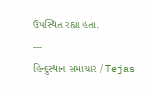ઉપસ્થિત રહ્યા હતા.
---
હિન્દુસ્થાન સમાચાર / Tejas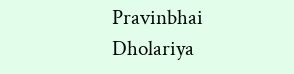Pravinbhai Dholariya